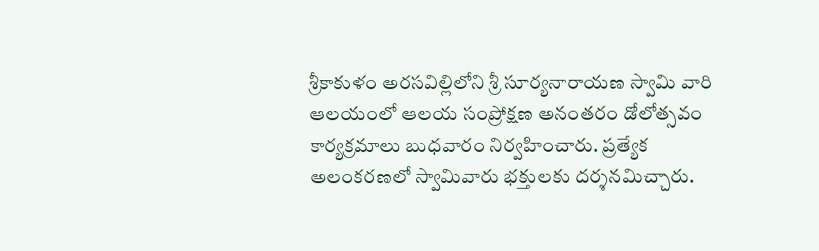శ్రీకాకుళం అరసవిల్లిలోని శ్రీ సూర్యనారాయణ స్వామి వారి ఆలయంలో ఆలయ సంప్రోక్షణ అనంతరం డోలోత్సవం కార్యక్రమాలు బుధవారం నిర్వహించారు. ప్రత్యేక అలంకరణలో స్వామివారు భక్తులకు దర్శనమిచ్చారు.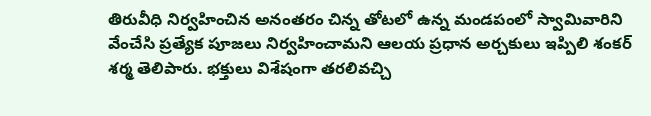తిరువీధి నిర్వహించిన అనంతరం చిన్న తోటలో ఉన్న మండపంలో స్వామివారిని వేంచేసి ప్రత్యేక పూజలు నిర్వహించామని ఆలయ ప్రధాన అర్చకులు ఇప్పిలి శంకర్ శర్మ తెలిపారు. భక్తులు విశేషంగా తరలివచ్చి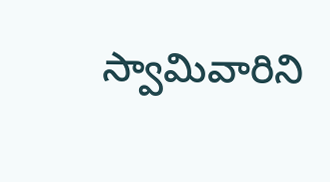స్వామివారిని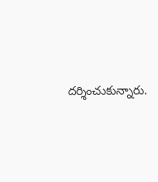దర్శించుకున్నారు.